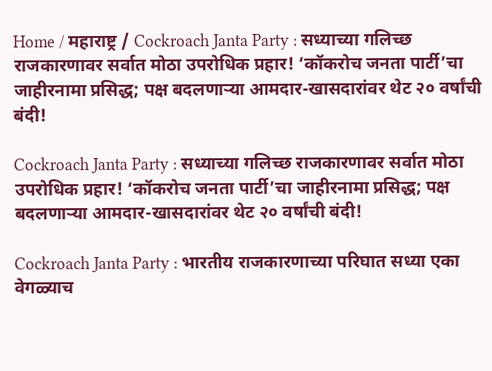Home / महाराष्ट्र / Cockroach Janta Party : सध्याच्या गलिच्छ राजकारणावर सर्वात मोठा उपरोधिक प्रहार! ‘कॉकरोच जनता पार्टी’चा जाहीरनामा प्रसिद्ध; पक्ष बदलणाऱ्या आमदार-खासदारांवर थेट २० वर्षांची बंदी!

Cockroach Janta Party : सध्याच्या गलिच्छ राजकारणावर सर्वात मोठा उपरोधिक प्रहार! ‘कॉकरोच जनता पार्टी’चा जाहीरनामा प्रसिद्ध; पक्ष बदलणाऱ्या आमदार-खासदारांवर थेट २० वर्षांची बंदी!

Cockroach Janta Party : भारतीय राजकारणाच्या परिघात सध्या एका वेगळ्याच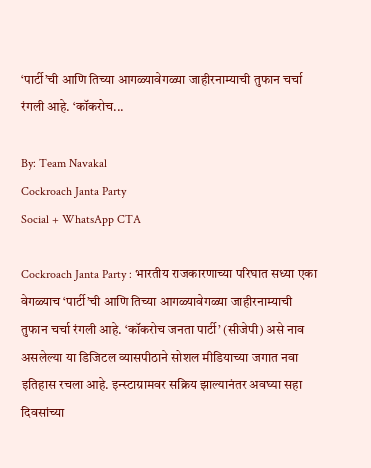‘पार्टी’ची आणि तिच्या आगळ्यावेगळ्या जाहीरनाम्याची तुफान चर्चा रंगली आहे. ‘कॉकरोच...

By: Team Navakal
Cockroach Janta Party
Social + WhatsApp CTA

Cockroach Janta Party : भारतीय राजकारणाच्या परिघात सध्या एका वेगळ्याच ‘पार्टी’ची आणि तिच्या आगळ्यावेगळ्या जाहीरनाम्याची तुफान चर्चा रंगली आहे. ‘कॉकरोच जनता पार्टी’ (सीजेपी) असे नाव असलेल्या या डिजिटल व्यासपीठाने सोशल मीडियाच्या जगात नवा इतिहास रचला आहे. इन्स्टाग्रामवर सक्रिय झाल्यानंतर अवघ्या सहा दिवसांच्या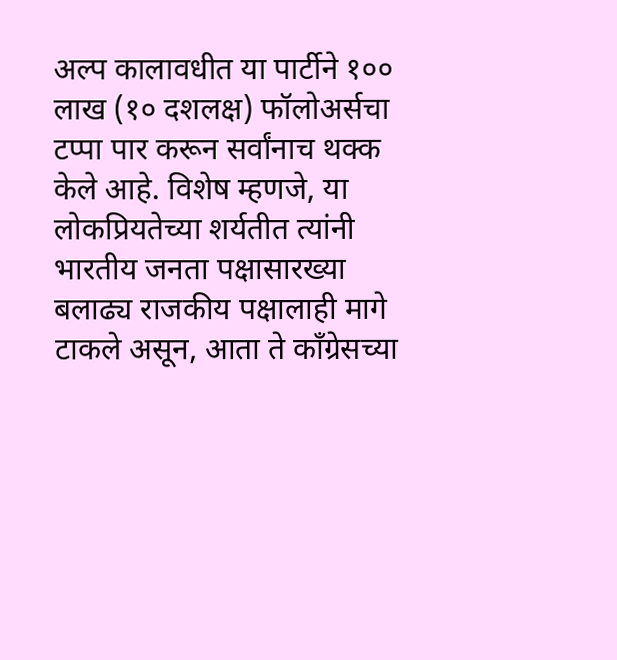अल्प कालावधीत या पार्टीने १०० लाख (१० दशलक्ष) फॉलोअर्सचा टप्पा पार करून सर्वांनाच थक्क केले आहे. विशेष म्हणजे, या लोकप्रियतेच्या शर्यतीत त्यांनी भारतीय जनता पक्षासारख्या बलाढ्य राजकीय पक्षालाही मागे टाकले असून, आता ते काँग्रेसच्या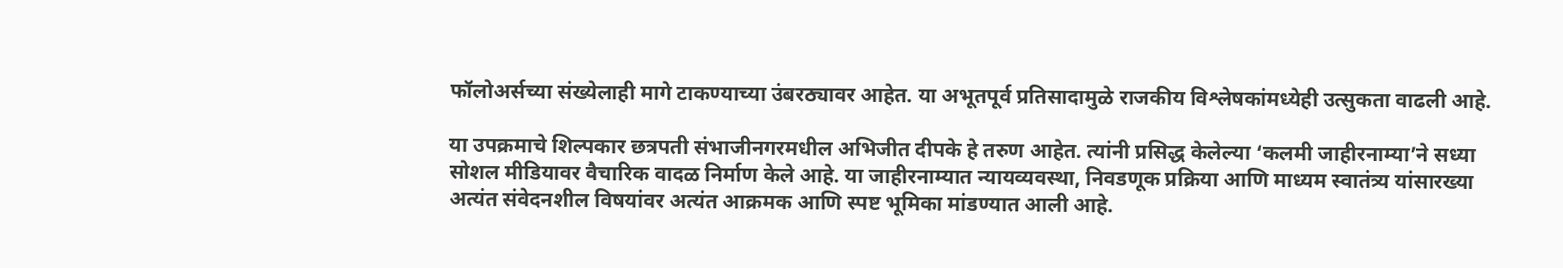फॉलोअर्सच्या संख्येलाही मागे टाकण्याच्या उंबरठ्यावर आहेत. या अभूतपूर्व प्रतिसादामुळे राजकीय विश्लेषकांमध्येही उत्सुकता वाढली आहे.

या उपक्रमाचे शिल्पकार छत्रपती संभाजीनगरमधील अभिजीत दीपके हे तरुण आहेत. त्यांनी प्रसिद्ध केलेल्या ‘कलमी जाहीरनाम्या’ने सध्या सोशल मीडियावर वैचारिक वादळ निर्माण केले आहे. या जाहीरनाम्यात न्यायव्यवस्था, निवडणूक प्रक्रिया आणि माध्यम स्वातंत्र्य यांसारख्या अत्यंत संवेदनशील विषयांवर अत्यंत आक्रमक आणि स्पष्ट भूमिका मांडण्यात आली आहे.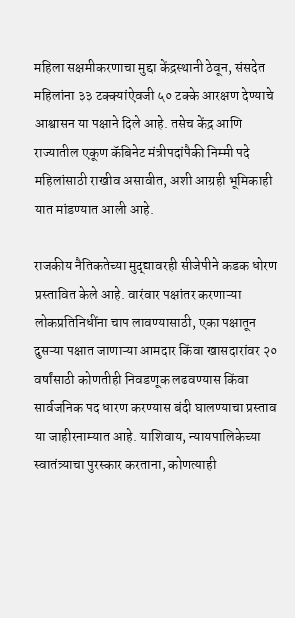महिला सक्षमीकरणाचा मुद्दा केंद्रस्थानी ठेवून, संसदेत महिलांना ३३ टक्क्यांऐवजी ५० टक्के आरक्षण देण्याचे आश्वासन या पक्षाने दिले आहे. तसेच केंद्र आणि राज्यातील एकूण कॅबिनेट मंत्रीपदांपैकी निम्मी पदे महिलांसाठी राखीव असावीत, अशी आग्रही भूमिकाही यात मांडण्यात आली आहे.

राजकीय नैतिकतेच्या मुद्द्यावरही सीजेपीने कडक धोरण प्रस्तावित केले आहे. वारंवार पक्षांतर करणाऱ्या लोकप्रतिनिधींना चाप लावण्यासाठी, एका पक्षातून दुसऱ्या पक्षात जाणाऱ्या आमदार किंवा खासदारांवर २० वर्षांसाठी कोणतीही निवडणूक लढवण्यास किंवा सार्वजनिक पद धारण करण्यास बंदी घालण्याचा प्रस्ताव या जाहीरनाम्यात आहे. याशिवाय, न्यायपालिकेच्या स्वातंत्र्याचा पुरस्कार करताना, कोणत्याही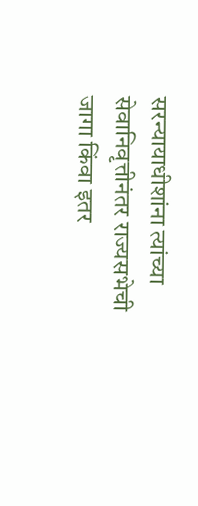सरन्यायाधीशांना त्यांच्या सेवानिवृत्तीनंतर राज्यसभेची जागा किंवा इतर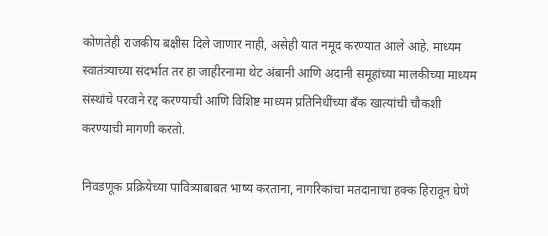कोणतेही राजकीय बक्षीस दिले जाणार नाही, असेही यात नमूद करण्यात आले आहे. माध्यम स्वातंत्र्याच्या संदर्भात तर हा जाहीरनामा थेट अंबानी आणि अदानी समूहांच्या मालकीच्या माध्यम संस्थांचे परवाने रद्द करण्याची आणि विशिष्ट माध्यम प्रतिनिधींच्या बँक खात्यांची चौकशी करण्याची मागणी करतो.

निवडणूक प्रक्रियेच्या पावित्र्याबाबत भाष्य करताना, नागरिकांचा मतदानाचा हक्क हिरावून घेणे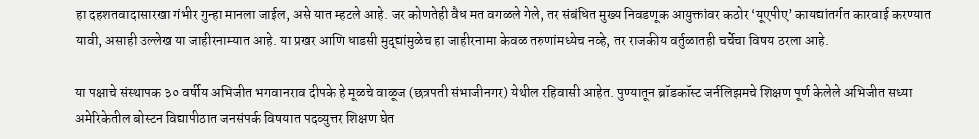हा दहशतवादासारखा गंभीर गुन्हा मानला जाईल, असे यात म्हटले आहे. जर कोणतेही वैध मत वगळले गेले, तर संबंधित मुख्य निवडणूक आयुक्तांवर कठोर ‘यूएपीए’ कायद्यांतर्गत कारवाई करण्यात यावी, असाही उल्लेख या जाहीरनाम्यात आहे. या प्रखर आणि धाडसी मुद्द्यांमुळेच हा जाहीरनामा केवळ तरुणांमध्येच नव्हे, तर राजकीय वर्तुळातही चर्चेचा विषय ठरला आहे.

या पक्षाचे संस्थापक ३० वर्षीय अभिजीत भगवानराव दीपके हे मूळचे वाळूज (छत्रपती संभाजीनगर) येथील रहिवासी आहेत. पुण्यातून ब्रॉडकॉस्ट जर्नलिझमचे शिक्षण पूर्ण केलेले अभिजीत सध्या अमेरिकेतील बोस्टन विद्यापीठात जनसंपर्क विषयात पदव्युत्तर शिक्षण घेत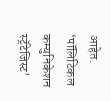आहेत. ‘पॉलिटिकल कम्युनिकेशन स्ट्रॅटेजिस्ट’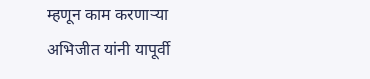म्हणून काम करणाऱ्या अभिजीत यांनी यापूर्वी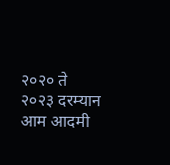२०२० ते २०२३ दरम्यान आम आदमी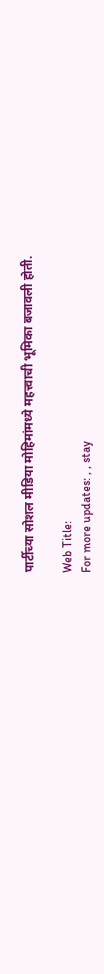पार्टीच्या सोशल मीडिया मोहिमांमध्ये महत्त्वाची भूमिका बजावली होती.

Web Title:
For more updates: , , stay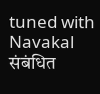tuned with Navakal
संबंधित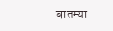बातम्या